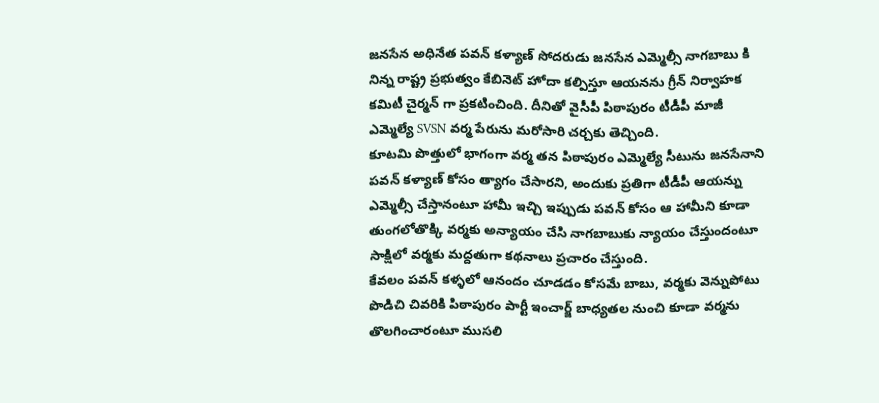జనసేన అధినేత పవన్ కళ్యాణ్ సోదరుడు జనసేన ఎమ్మెల్సీ నాగబాబు కి నిన్న రాష్ట్ర ప్రభుత్వం కేబినెట్ హోదా కల్పిస్తూ ఆయనను గ్రీన్ నిర్వాహక కమిటీ చైర్మన్ గా ప్రకటించింది. దీనితో వైసీపీ పిఠాపురం టీడీపీ మాజీ ఎమ్మెల్యే SVSN వర్మ పేరును మరోసారి చర్చకు తెచ్చింది.
కూటమి పొత్తులో భాగంగా వర్మ తన పిఠాపురం ఎమ్మెల్యే సీటును జనసేనాని పవన్ కళ్యాణ్ కోసం త్యాగం చేసారని, అందుకు ప్రతిగా టీడీపీ ఆయన్ను ఎమ్మెల్సీ చేస్తానంటూ హామీ ఇచ్చి ఇప్పుడు పవన్ కోసం ఆ హామీని కూడా తుంగలోతొక్కి వర్మకు అన్యాయం చేసి నాగబాబుకు న్యాయం చేస్తుందంటూ సాక్షిలో వర్మకు మద్దతుగా కథనాలు ప్రచారం చేస్తుంది.
కేవలం పవన్ కళ్ళలో ఆనందం చూడడం కోసమే బాబు, వర్మకు వెన్నుపోటు పొడిచి చివరికి పిఠాపురం పార్టీ ఇంచార్జ్ బాధ్యతల నుంచి కూడా వర్మను తొలగించారంటూ ముసలి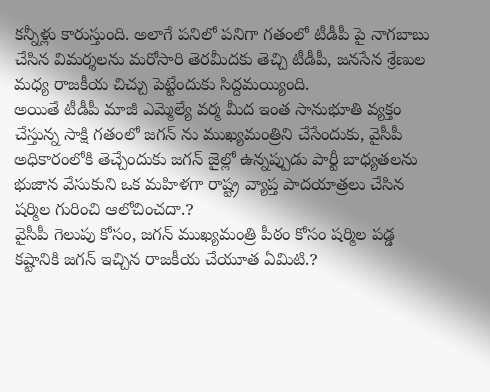కన్నీళ్లు కారుస్తుంది. అలాగే పనిలో పనిగా గతంలో టీడీపీ పై నాగబాబు చేసిన విమర్శలను మరోసారి తెరమీదకు తెచ్చి టీడీపీ, జనసేన శ్రేణుల మధ్య రాజకీయ చిచ్చు పెట్టేందుకు సిద్దమయ్యింది.
అయితే టీడీపీ మాజీ ఎమ్మెల్యే వర్మ మీద ఇంత సానుభూతి వ్యక్తం చేస్తున్న సాక్షి గతంలో జగన్ ను ముఖ్యమంత్రిని చేసేందుకు, వైసీపీ అధికారంలోకి తెచ్చేందుకు జగన్ జైల్లో ఉన్నప్పుడు పార్టీ బాధ్యతలను భుజాన వేసుకుని ఒక మహిళగా రాష్ట్ర వ్యాప్త పాదయాత్రలు చేసిన షర్మిల గురించి ఆలోచించదా.?
వైసీపీ గెలుపు కోసం, జగన్ ముఖ్యమంత్రి పీఠం కోసం షర్మిల పడ్డ కష్టానికి జగన్ ఇచ్చిన రాజకీయ చేయూత ఏమిటి.?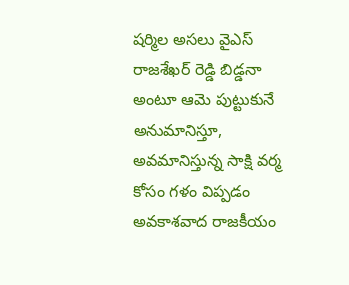షర్మిల అసలు వైఎస్ రాజశేఖర్ రెడ్డి బిడ్డనా అంటూ ఆమె పుట్టుకునే అనుమానిస్తూ, అవమానిస్తున్న సాక్షి వర్మ కోసం గళం విప్పడం అవకాశవాద రాజకీయం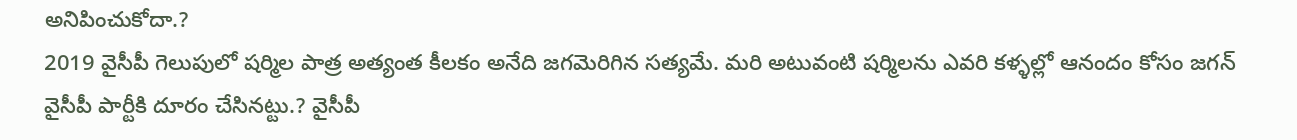అనిపించుకోదా.?
2019 వైసీపీ గెలుపులో షర్మిల పాత్ర అత్యంత కీలకం అనేది జగమెరిగిన సత్యమే. మరి అటువంటి షర్మిలను ఎవరి కళ్ళల్లో ఆనందం కోసం జగన్ వైసీపీ పార్టీకి దూరం చేసినట్టు.? వైసీపీ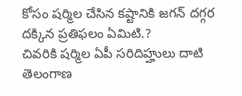కోసం షర్మిల చేసిన కష్టానికి జగన్ దగ్గర దక్కిన ప్రతిఫలం ఏమిటి.?
చివరికి షర్మిల ఏపీ సరిదిహ్హులు దాటి తెలంగాణ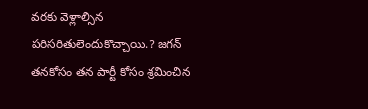వరకు వెళ్లాల్సిన పరిసరితులెందుకొచ్చాయి.? జగన్ తనకోసం తన పార్టీ కోసం శ్రమించిన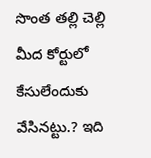సొంత తల్లి చెల్లి మీద కోర్టులో కేసులేందుకు వేసినట్టు.? ఇది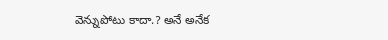వెన్నుపోటు కాదా.? అనే అనేక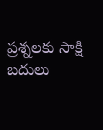ప్రశ్నలకు సాక్షి బదులు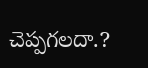చెప్పగలదా.?